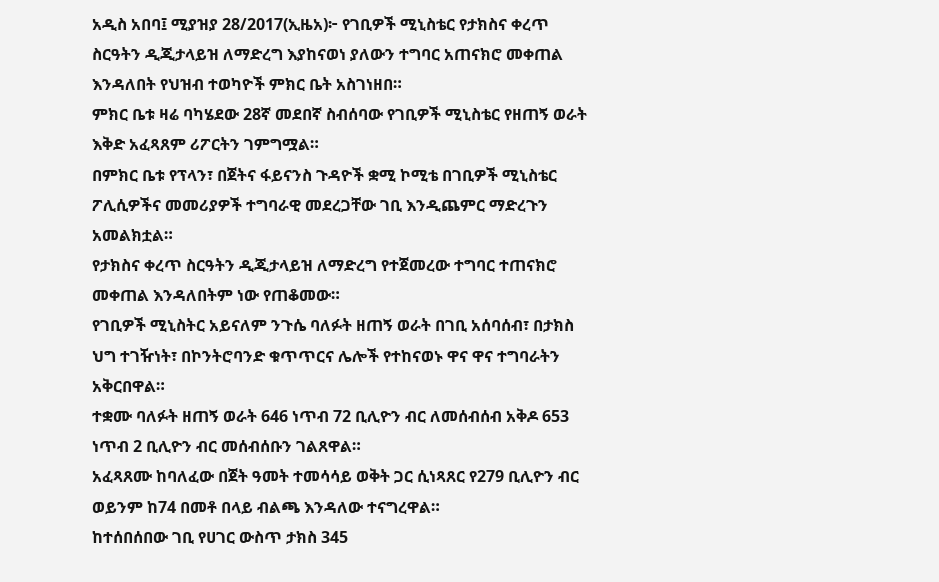አዲስ አበባ፤ ሚያዝያ 28/2017(ኢዜአ)፦ የገቢዎች ሚኒስቴር የታክስና ቀረጥ ስርዓትን ዲጂታላይዝ ለማድረግ እያከናወነ ያለውን ተግባር አጠናክሮ መቀጠል እንዳለበት የህዝብ ተወካዮች ምክር ቤት አስገነዘበ።
ምክር ቤቱ ዛሬ ባካሄደው 28ኛ መደበኛ ስብሰባው የገቢዎች ሚኒስቴር የዘጠኝ ወራት እቅድ አፈጻጸም ሪፖርትን ገምግሟል።
በምክር ቤቱ የፕላን፣ በጀትና ፋይናንስ ጉዳዮች ቋሚ ኮሚቴ በገቢዎች ሚኒስቴር ፖሊሲዎችና መመሪያዎች ተግባራዊ መደረጋቸው ገቢ እንዲጨምር ማድረጉን አመልክቷል።
የታክስና ቀረጥ ስርዓትን ዲጂታላይዝ ለማድረግ የተጀመረው ተግባር ተጠናክሮ መቀጠል እንዳለበትም ነው የጠቆመው።
የገቢዎች ሚኒስትር አይናለም ንጉሴ ባለፉት ዘጠኝ ወራት በገቢ አሰባሰብ፣ በታክስ ህግ ተገዥነት፣ በኮንትሮባንድ ቁጥጥርና ሌሎች የተከናወኑ ዋና ዋና ተግባራትን አቅርበዋል።
ተቋሙ ባለፉት ዘጠኝ ወራት 646 ነጥብ 72 ቢሊዮን ብር ለመሰብሰብ አቅዶ 653 ነጥብ 2 ቢሊዮን ብር መሰብሰቡን ገልጸዋል።
አፈጻጸሙ ከባለፈው በጀት ዓመት ተመሳሳይ ወቅት ጋር ሲነጻጸር የ279 ቢሊዮን ብር ወይንም ከ74 በመቶ በላይ ብልጫ እንዳለው ተናግረዋል።
ከተሰበሰበው ገቢ የሀገር ውስጥ ታክስ 345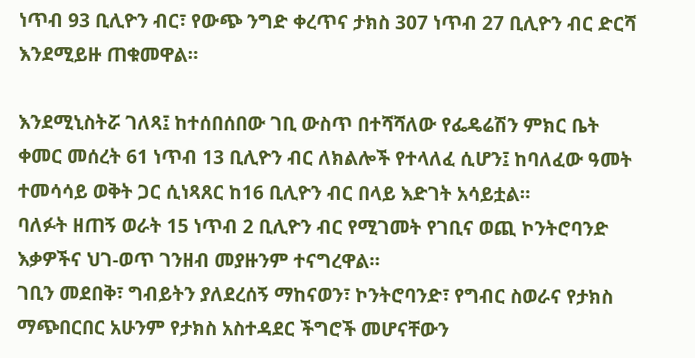ነጥብ 93 ቢሊዮን ብር፣ የውጭ ንግድ ቀረጥና ታክስ 307 ነጥብ 27 ቢሊዮን ብር ድርሻ እንደሚይዙ ጠቁመዋል።

እንደሚኒስትሯ ገለጻ፤ ከተሰበሰበው ገቢ ውስጥ በተሻሻለው የፌዴሬሽን ምክር ቤት ቀመር መሰረት 61 ነጥብ 13 ቢሊዮን ብር ለክልሎች የተላለፈ ሲሆን፤ ከባለፈው ዓመት ተመሳሳይ ወቅት ጋር ሲነጻጸር ከ16 ቢሊዮን ብር በላይ እድገት አሳይቷል።
ባለፉት ዘጠኝ ወራት 15 ነጥብ 2 ቢሊዮን ብር የሚገመት የገቢና ወጪ ኮንትሮባንድ እቃዎችና ህገ-ወጥ ገንዘብ መያዙንም ተናግረዋል።
ገቢን መደበቅ፣ ግብይትን ያለደረሰኝ ማከናወን፣ ኮንትሮባንድ፣ የግብር ስወራና የታክስ ማጭበርበር አሁንም የታክስ አስተዳደር ችግሮች መሆናቸውን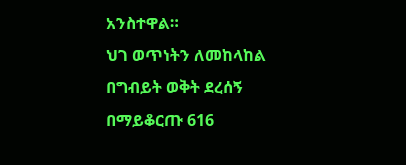አንስተዋል።
ህገ ወጥነትን ለመከላከል በግብይት ወቅት ደረሰኝ በማይቆርጡ 616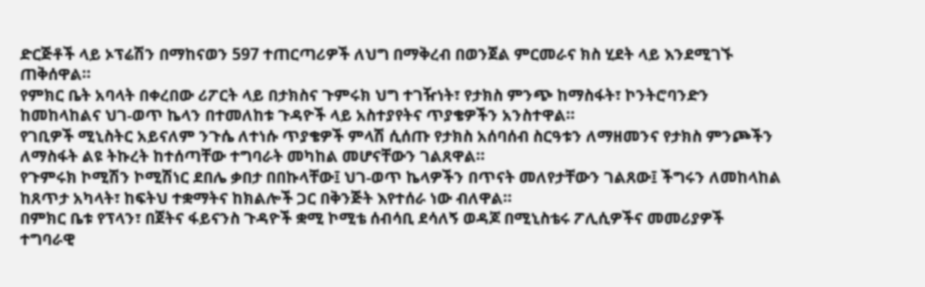ድርጅቶች ላይ ኦፕሬሽን በማከናወን 597 ተጠርጣሪዎች ለህግ በማቅረብ በወንጀል ምርመራና ክስ ሂደት ላይ እንደሚገኙ ጠቅሰዋል።
የምክር ቤት አባላት በቀረበው ሪፖርት ላይ በታክስና ጉምሩክ ህግ ተገዥነት፣ የታክስ ምንጭ ከማስፋት፣ ኮንትሮባንድን ከመከላከልና ህገ-ወጥ ኬላን በተመለከቱ ጉዳዮች ላይ አስተያየትና ጥያቄዎችን አንስተዋል።
የገቢዎች ሚኒስትር አይናለም ንጉሴ ለተነሱ ጥያቄዎች ምላሽ ሲሰጡ የታክስ አሰባሰብ ስርዓቱን ለማዘመንና የታክስ ምንጮችን ለማስፋት ልዩ ትኩረት ከተሰጣቸው ተግባራት መካከል መሆናቸውን ገልጸዋል።
የጉምሩክ ኮሚሽን ኮሚሽነር ደበሌ ቃበታ በበኩላቸው፤ ህገ-ወጥ ኬላዎችን በጥናት መለየታቸውን ገልጸው፤ ችግሩን ለመከላከል ከጸጥታ አካላት፣ ከፍትህ ተቋማትና ከክልሎች ጋር በቅንጅት እየተሰራ ነው ብለዋል።
በምክር ቤቱ የፕላን፣ በጀትና ፋይናንስ ጉዳዮች ቋሚ ኮሚቴ ሰብሳቢ ደሳለኝ ወዳጆ በሚኒስቴሩ ፖሊሲዎችና መመሪያዎች ተግባራዊ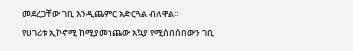መደረጋቸው ገቢ እንዲጨምር አድርጓል ብለዋል።
የሀገሪቱ ኢኮኖሚ ከሚያመነጨው አኳያ የሚሰበሰበውን ገቢ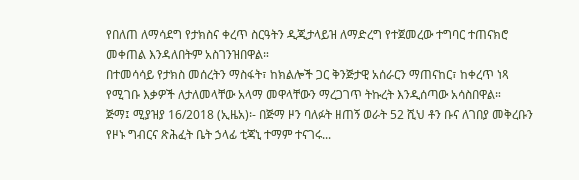የበለጠ ለማሳደግ የታክስና ቀረጥ ስርዓትን ዲጂታላይዝ ለማድረግ የተጀመረው ተግባር ተጠናክሮ መቀጠል እንዳለበትም አስገንዝበዋል።
በተመሳሳይ የታክስ መሰረትን ማስፋት፣ ከክልሎች ጋር ቅንጅታዊ አሰራርን ማጠናከር፣ ከቀረጥ ነጻ የሚገቡ እቃዎች ለታለመላቸው አላማ መዋላቸውን ማረጋገጥ ትኩረት እንዲሰጣው አሳስበዋል።
ጅማ፤ ሚያዝያ 16/2018 (ኢዜአ)፡- በጅማ ዞን ባለፉት ዘጠኝ ወራት 52 ሺህ ቶን ቡና ለገበያ መቅረቡን የዞኑ ግብርና ጽሕፈት ቤት ኃላፊ ቲጃኒ ተማም ተናገሩ...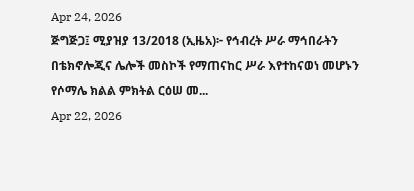Apr 24, 2026
ጅግጅጋ፤ ሚያዝያ 13/2018 (ኢዜአ)፦ የኅብረት ሥራ ማኅበራትን በቴክኖሎጂና ሌሎች መስኮች የማጠናከር ሥራ እየተከናወነ መሆኑን የሶማሌ ክልል ምክትል ርዕሠ መ...
Apr 22, 2026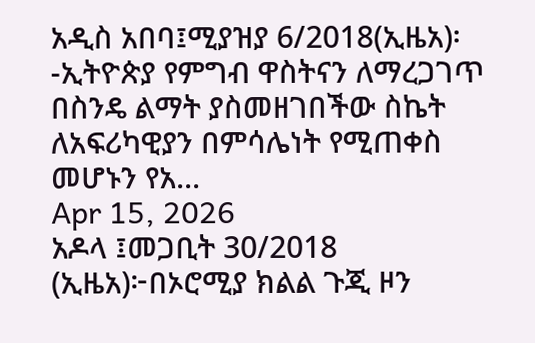አዲስ አበባ፤ሚያዝያ 6/2018(ኢዜአ)፡-ኢትዮጵያ የምግብ ዋስትናን ለማረጋገጥ በስንዴ ልማት ያስመዘገበችው ስኬት ለአፍሪካዊያን በምሳሌነት የሚጠቀስ መሆኑን የአ...
Apr 15, 2026
አዶላ ፤መጋቢት 30/2018 (ኢዜአ)፦በኦሮሚያ ክልል ጉጂ ዞን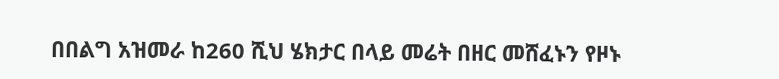በበልግ አዝመራ ከ260 ሺህ ሄክታር በላይ መሬት በዘር መሸፈኑን የዞኑ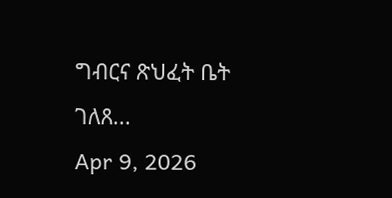ግብርና ጽህፈት ቤት ገለጸ...
Apr 9, 2026